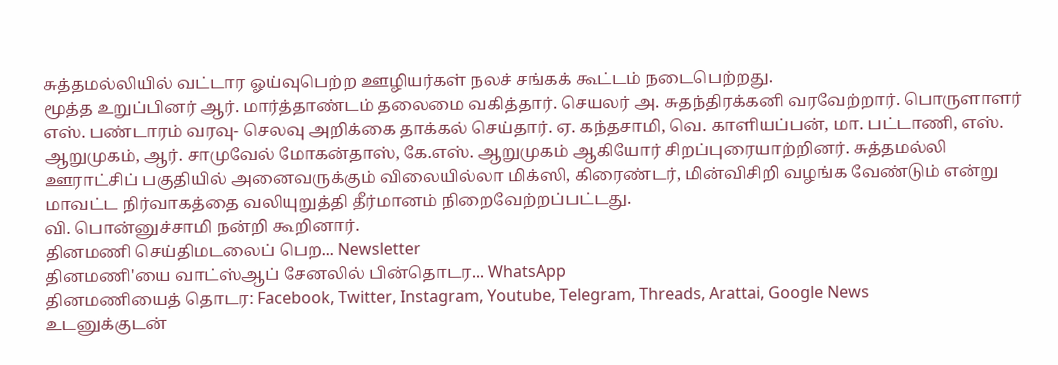சுத்தமல்லியில் வட்டார ஓய்வுபெற்ற ஊழியர்கள் நலச் சங்கக் கூட்டம் நடைபெற்றது.
மூத்த உறுப்பினர் ஆர். மார்த்தாண்டம் தலைமை வகித்தார். செயலர் அ. சுதந்திரக்கனி வரவேற்றார். பொருளாளர் எஸ். பண்டாரம் வரவு- செலவு அறிக்கை தாக்கல் செய்தார். ஏ. கந்தசாமி, வெ. காளியப்பன், மா. பட்டாணி, எஸ். ஆறுமுகம், ஆர். சாமுவேல் மோகன்தாஸ், கே.எஸ். ஆறுமுகம் ஆகியோர் சிறப்புரையாற்றினர். சுத்தமல்லி ஊராட்சிப் பகுதியில் அனைவருக்கும் விலையில்லா மிக்ஸி, கிரைண்டர், மின்விசிறி வழங்க வேண்டும் என்று மாவட்ட நிர்வாகத்தை வலியுறுத்தி தீர்மானம் நிறைவேற்றப்பட்டது.
வி. பொன்னுச்சாமி நன்றி கூறினார்.
தினமணி செய்திமடலைப் பெற... Newsletter
தினமணி'யை வாட்ஸ்ஆப் சேனலில் பின்தொடர... WhatsApp
தினமணியைத் தொடர: Facebook, Twitter, Instagram, Youtube, Telegram, Threads, Arattai, Google News
உடனுக்குடன்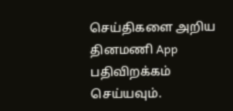செய்திகளை அறிய தினமணி App பதிவிறக்கம் செய்யவும்.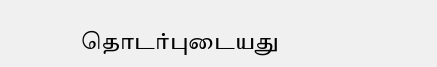தொடர்புடையது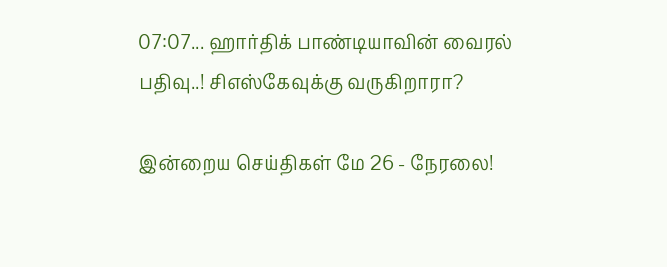07:07... ஹார்திக் பாண்டியாவின் வைரல் பதிவு..! சிஎஸ்கேவுக்கு வருகிறாரா?

இன்றைய செய்திகள் மே 26 - நேரலை!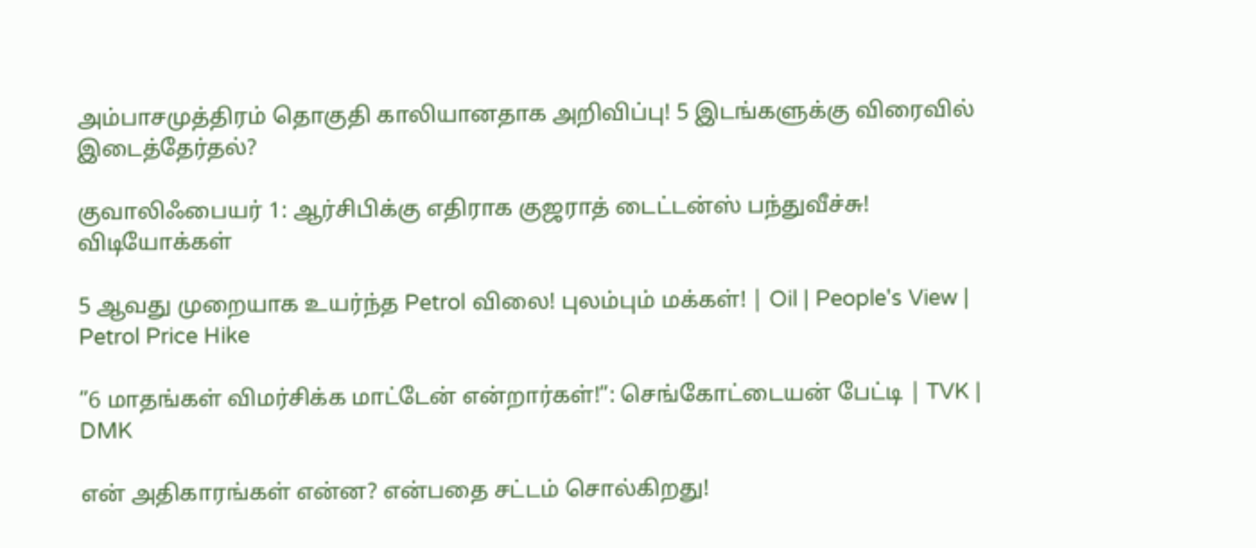அம்பாசமுத்திரம் தொகுதி காலியானதாக அறிவிப்பு! 5 இடங்களுக்கு விரைவில் இடைத்தேர்தல்?

குவாலிஃபையர் 1: ஆர்சிபிக்கு எதிராக குஜராத் டைட்டன்ஸ் பந்துவீச்சு!
விடியோக்கள்

5 ஆவது முறையாக உயர்ந்த Petrol விலை! புலம்பும் மக்கள்! | Oil | People's View | Petrol Price Hike

”6 மாதங்கள் விமர்சிக்க மாட்டேன் என்றார்கள்!”: செங்கோட்டையன் பேட்டி | TVK | DMK

என் அதிகாரங்கள் என்ன? என்பதை சட்டம் சொல்கிறது!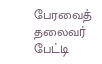பேரவைத் தலைவர் பேட்டி